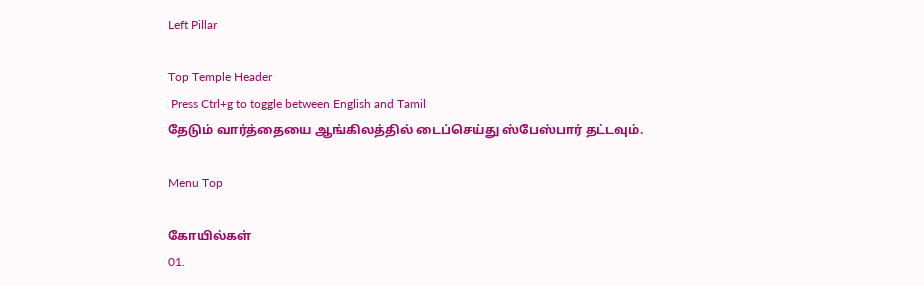Left Pillar

Top Temple Header
 Press Ctrl+g to toggle between English and Tamil
தேடும் வார்த்தையை ஆங்கிலத்தில் டைப்செய்து ஸ்பேஸ்பார் தட்டவும்.

Menu Top

கோயில்கள்
01.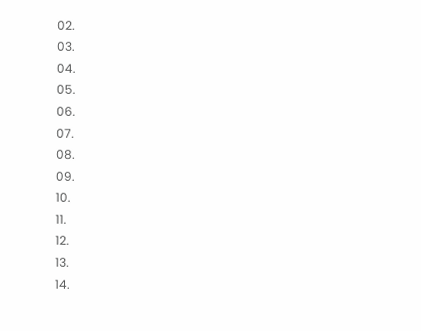02.
03.
04.
05.
06.
07.
08.
09.
10.
11.
12.
13.
14.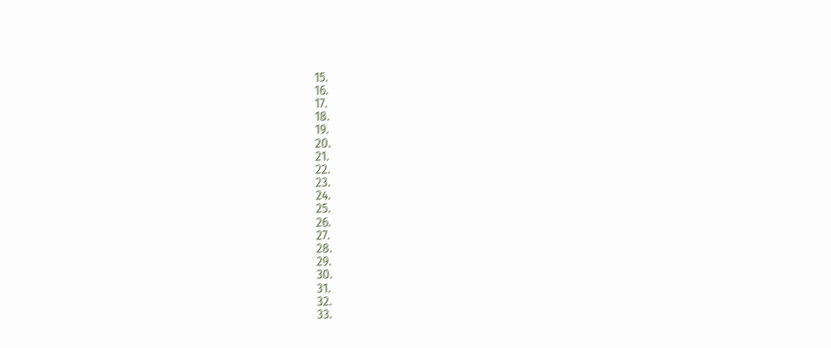15.
16.
17.
18.
19.
20.
21.
22.
23.
24.
25.
26.
27.
28.
29.
30.
31.
32.
33.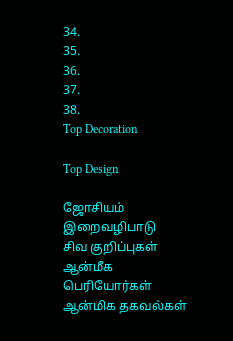34.
35.
36.
37.
38.
Top Decoration

Top Design

ஜோசியம்
இறைவழிபாடு
சிவ குறிப்புகள்
ஆன்மீக பெரியோர்கள்
ஆன்மிக தகவல்கள்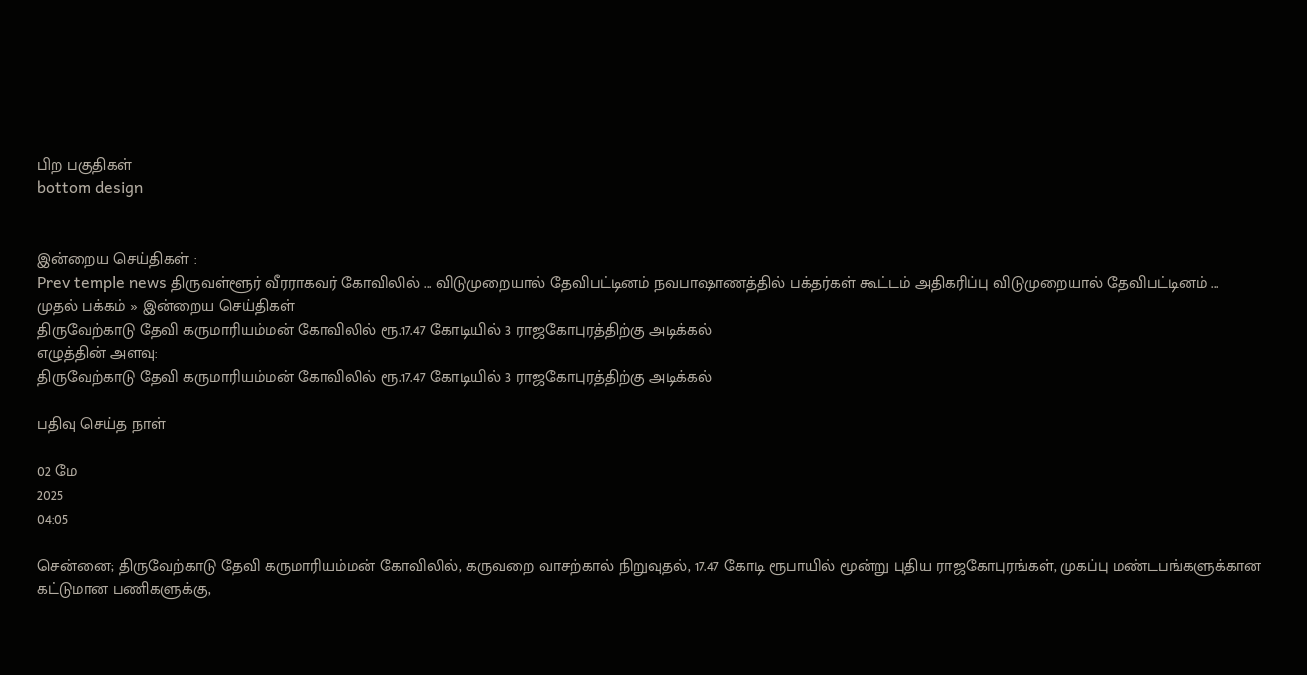பிற பகுதிகள்
bottom design


இன்றைய செய்திகள் :
Prev temple news திருவள்ளூர் வீரராகவர் கோவிலில் ... விடுமுறையால் தேவிபட்டினம் நவபாஷாணத்தில் பக்தர்கள் கூட்டம் அதிகரிப்பு விடுமுறையால் தேவிபட்டினம் ...
முதல் பக்கம் » இன்றைய செய்திகள்
திருவேற்காடு தேவி கருமாரியம்மன் கோவிலில் ரூ.17.47 கோடியில் 3 ராஜகோபுரத்திற்கு அடிக்கல்
எழுத்தின் அளவு:
திருவேற்காடு தேவி கருமாரியம்மன் கோவிலில் ரூ.17.47 கோடியில் 3 ராஜகோபுரத்திற்கு அடிக்கல்

பதிவு செய்த நாள்

02 மே
2025
04:05

சென்னை; திருவேற்காடு தேவி கருமாரியம்மன் கோவிலில், கருவறை வாசற்கால் நிறுவுதல், 17.47 கோடி ரூபாயில் மூன்று புதிய ராஜகோபுரங்கள், முகப்பு மண்டபங்களுக்கான கட்டுமான பணிகளுக்கு,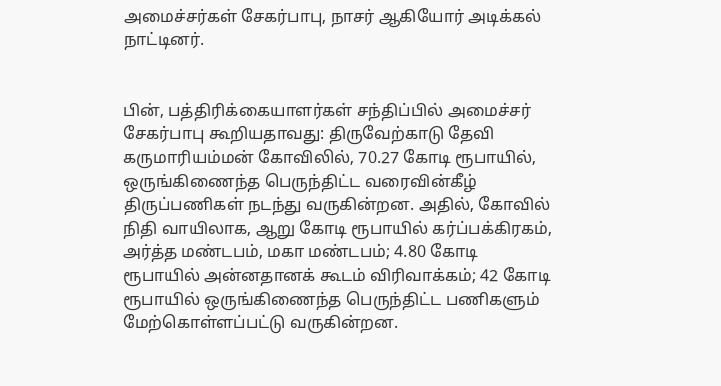அமைச்சர்கள் சேகர்பாபு, நாசர் ஆகியோர் அடிக்கல் நாட்டினர்.


பின், பத்திரிக்கையாளர்கள் சந்திப்பில் அமைச்சர் சேகர்பாபு கூறியதாவது: திருவேற்காடு தேவி கருமாரியம்மன் கோவிலில், 70.27 கோடி ரூபாயில், ஒருங்கிணைந்த பெருந்திட்ட வரைவின்கீழ் திருப்பணிகள் நடந்து வருகின்றன. அதில், கோவில் நிதி வாயிலாக, ஆறு கோடி ரூபாயில் கர்ப்பக்கிரகம், அர்த்த மண்டபம், மகா மண்டபம்; 4.80 கோடி ரூபாயில் அன்னதானக் கூடம் விரிவாக்கம்; 42 கோடி ரூபாயில் ஒருங்கிணைந்த பெருந்திட்ட பணிகளும் மேற்கொள்ளப்பட்டு வருகின்றன.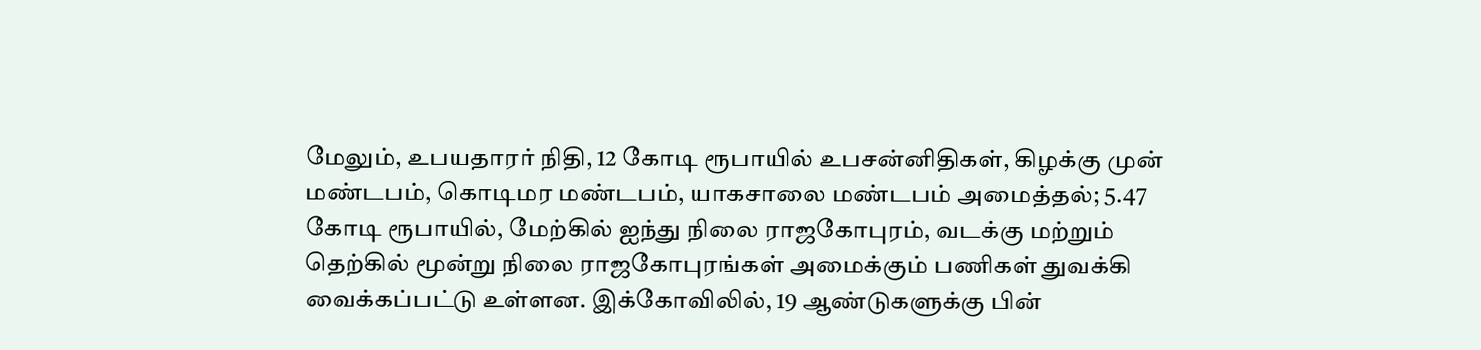மேலும், உபயதாரர் நிதி, 12 கோடி ரூபாயில் உபசன்னிதிகள், கிழக்கு முன் மண்டபம், கொடிமர மண்டபம், யாகசாலை மண்டபம் அமைத்தல்; 5.47 கோடி ரூபாயில், மேற்கில் ஐந்து நிலை ராஜகோபுரம், வடக்கு மற்றும் தெற்கில் மூன்று நிலை ராஜகோபுரங்கள் அமைக்கும் பணிகள் துவக்கி வைக்கப்பட்டு உள்ளன. இக்கோவிலில், 19 ஆண்டுகளுக்கு பின்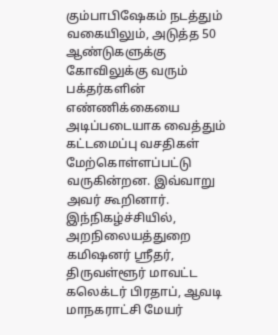கும்பாபிஷேகம் நடத்தும் வகையிலும், அடுத்த 50 ஆண்டுகளுக்கு கோவிலுக்கு வரும் பக்தர்களின் எண்ணிக்கையை அடிப்படையாக வைத்தும் கட்டமைப்பு வசதிகள் மேற்கொள்ளப்பட்டு வருகின்றன. இவ்வாறு அவர் கூறினார். இந்நிகழ்ச்சியில், அறநிலையத்துறை கமிஷனர் ஸ்ரீதர், திருவள்ளூர் மாவட்ட கலெக்டர் பிரதாப், ஆவடி மாநகராட்சி மேயர்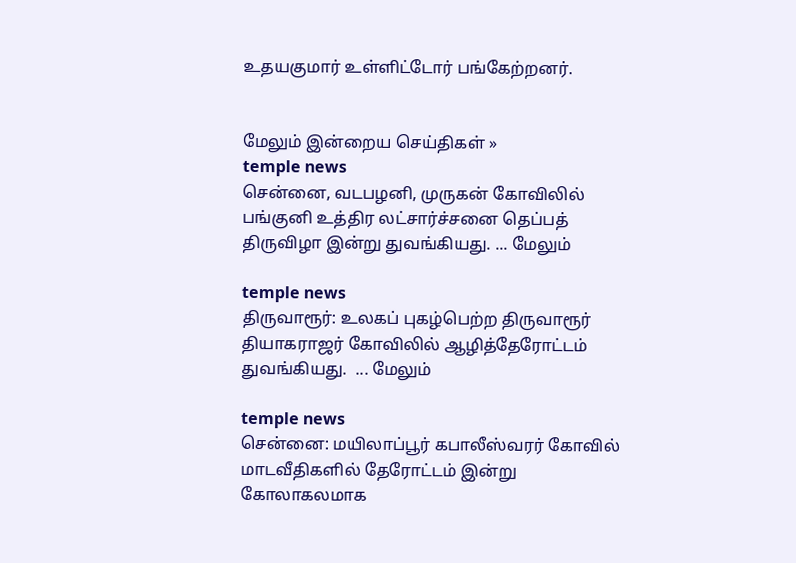உதயகுமார் உள்ளிட்டோர் பங்கேற்றனர்.


மேலும் இன்றைய செய்திகள் »
temple news
சென்னை, வடபழனி, முருகன் கோவிலில் பங்குனி உத்திர லட்சார்ச்சனை தெப்பத் திருவிழா இன்று துவங்கியது. ... மேலும்

temple news
திருவாரூர்: உலகப் புகழ்பெற்ற திருவாரூர் தியாகராஜர் கோவிலில் ஆழித்தேரோட்டம் துவங்கியது.  ... மேலும்

temple news
சென்னை: மயிலாப்பூர் கபாலீஸ்வரர் கோவில் மாடவீதிகளில் தேரோட்டம் இன்று கோலாகலமாக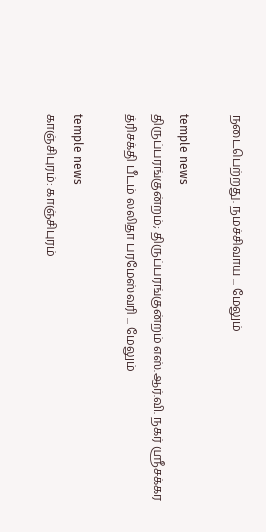நடைபெற்றது. நமச்சிவாய ... மேலும்

temple news
திருப்பரங்குன்றம்; திருப்பரங்குன்றம் எஸ்.ஆர்.வி. நகர் ஸ்ரீசக்கர த்ரிசக்தி பீடம் லலிதா பரமேஸ்வரி ... மேலும்

temple news
காஞ்சிபுரம்: காஞ்சிபுரம்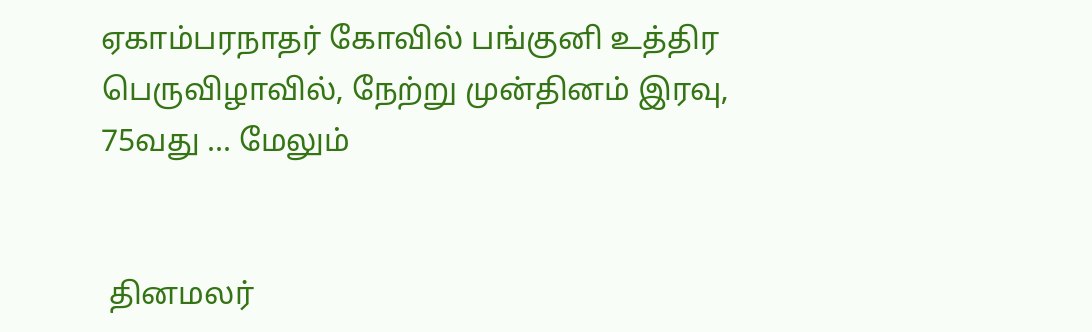ஏகாம்பரநாதர் கோவில் பங்குனி உத்திர பெருவிழாவில், நேற்று முன்தினம் இரவு, 75வது ... மேலும்


 தினமலர்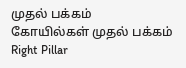முதல் பக்கம்   கோயில்கள் முதல் பக்கம்
Right Pillar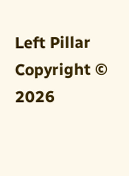Left Pillar
Copyright © 2026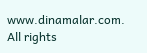www.dinamalar.com. All rights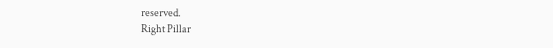reserved.
Right Pillar